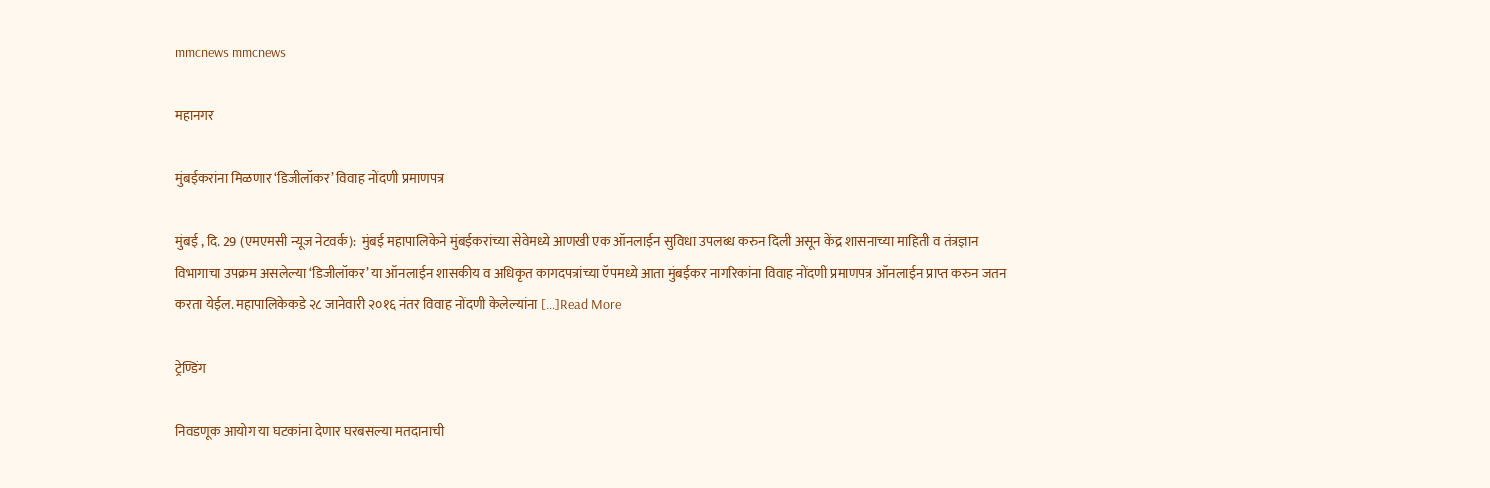mmcnews mmcnews

महानगर

मुंबईकरांना मिळणार ‘डिजीलॉकर’ विवाह नोंदणी प्रमाणपत्र

मुंबई , दि. 29 (एमएमसी न्यूज नेटवर्क):  मुंबई महापालिकेने मुंबईकरांच्या सेवेमध्ये आणखी एक ऑनलाईन सुविधा उपलब्ध करुन दिली असून केंद्र शासनाच्या माहिती व तंत्रज्ञान विभागाचा उपक्रम असलेल्या ‘डिजीलॉकर’ या ऑनलाईन शासकीय व अधिकृत कागदपत्रांच्या ऍपमध्ये आता मुंबईकर नागरिकांना विवाह नोंदणी प्रमाणपत्र ऑनलाईन प्राप्त करुन जतन करता येईल. महापालिकेकडे २८ जानेवारी २०१६ नंतर विवाह नोंदणी केलेल्यांना […]Read More

ट्रेण्डिंग

निवडणूक आयोग या घटकांना देणार घरबसल्या मतदानाची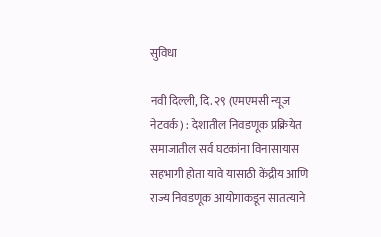सुविधा

नवी दिल्ली, दि. २९ (एमएमसी न्यूज नेटवर्क) : देशातील निवडणूक प्रक्रियेत समाजातील सर्व घटकांना विनासायास सहभागी होता यावे यासाठी केंद्रीय आणि राज्य निवडणूक आयोगाकडून सातत्याने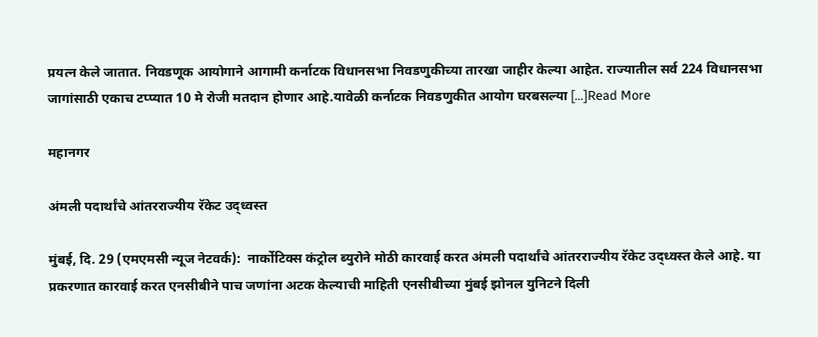प्रयत्न केले जातात. निवडणूक आयोगाने आगामी कर्नाटक विधानसभा निवडणुकीच्या तारखा जाहीर केल्या आहेत. राज्यातील सर्व 224 विधानसभा जागांसाठी एकाच टप्प्यात 10 मे रोजी मतदान होणार आहे.यावेळी कर्नाटक निवडणुकीत आयोग घरबसल्या […]Read More

महानगर

अंमली पदार्थांचे आंतरराज्यीय रॅकेट उद्ध्वस्त

मुंबई, दि. 29 (एमएमसी न्यूज नेटवर्क):  नार्कोटिक्स कंट्रोल ब्युरोने मोठी कारवाई करत अंमली पदार्थांचे आंतरराज्यीय रॅकेट उद्ध्वस्त केले आहे. या प्रकरणात कारवाई करत एनसीबीने पाच जणांना अटक केल्याची माहिती एनसीबीच्या मुंबई झोनल युनिटने दिली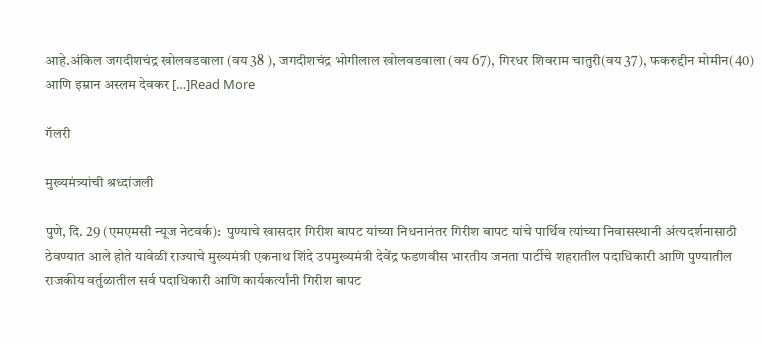आहे.अंकिल जगदीशचंद्र खोलवडवाला (वय 38 ), जगदीशचंद्र भोगीलाल खोलवडवाला (वय 67), गिरधर शिवराम चातुरी(वय 37), फकरुद्दीन मोमीन(40) आणि इम्रान अस्लम देवकर […]Read More

गॅलरी

मुख्यमंत्र्यांची श्रध्दांजली

पुणे, दि. 29 (एमएमसी न्यूज नेटवर्क):  पुण्याचे खासदार गिरीश बापट यांच्या निधनानंतर गिरीश बापट यांचे पार्थिव त्यांच्या निवासस्थानी अंत्यदर्शनासाठी ठेवण्यात आले होते यावेळी राज्याचे मुख्यमंत्री एकनाथ शिंदे उपमुख्यमंत्री देवेंद्र फडणवीस भारतीय जनता पार्टीचे शहरातील पदाधिकारी आणि पुण्यातील राजकीय वर्तुळातील सर्व पदाधिकारी आणि कार्यकर्त्यांनी गिरीश बापट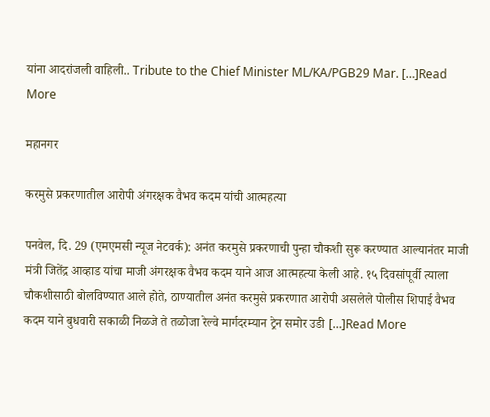यांना आदरांजली वाहिली.. Tribute to the Chief Minister ML/KA/PGB29 Mar. […]Read More

महानगर

करमुसे प्रकरणातील आरोपी अंगरक्षक वैभव कदम यांची आत्महत्या

पनवेल, दि. 29 (एमएमसी न्यूज नेटवर्क): अनंत करमुसे प्रकरणाची पुन्हा चौकशी सुरू करण्यात आल्यानंतर माजी मंत्री जितेंद्र आव्हाड यांचा माजी अंगरक्षक वैभव कदम याने आज आत्महत्या केली आहे. १५ दिवसांपूर्वी त्याला चौकशीसाठी बोलविण्यात आले होते, ठाण्यातील अनंत करमुसे प्रकरणात आरोपी असलेले पोलीस शिपाई वैभव कदम याने बुधवारी सकाळी निळजे ते तळोजा रेल्वे मार्गदरम्यान ट्रेन समोर उडी […]Read More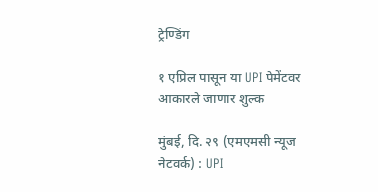ट्रेण्डिंग

१ एप्रिल पासून या UPI पेमेंटवर आकारले जाणार शुल्क

मुंबई, दि. २९ (एमएमसी न्यूज नेटवर्क) : UPI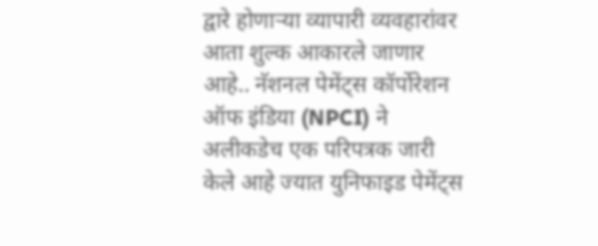द्वारे होणाऱ्या व्यापारी व्यवहारांवर आता शुल्क आकारले जाणार आहे.. नॅशनल पेमेंट्स कॉर्पोरेशन ऑफ इंडिया (NPCI) ने अलीकडेच एक परिपत्रक जारी केले आहे ज्यात युनिफाइड पेमेंट्स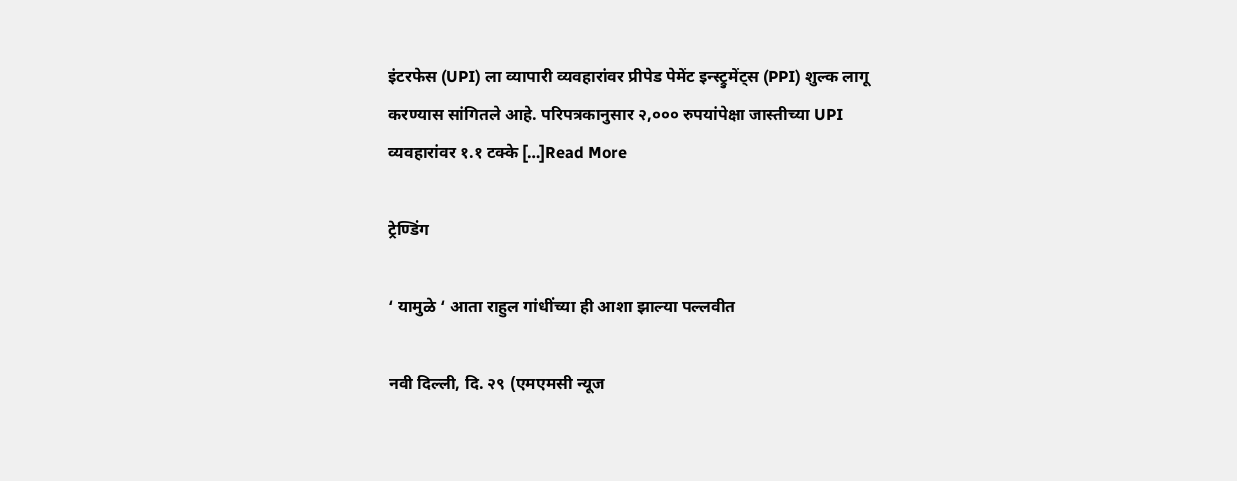इंटरफेस (UPI) ला व्यापारी व्यवहारांवर प्रीपेड पेमेंट इन्स्ट्रुमेंट्स (PPI) शुल्क लागू करण्यास सांगितले आहे. परिपत्रकानुसार २,००० रुपयांपेक्षा जास्तीच्या UPI व्यवहारांवर १.१ टक्के […]Read More

ट्रेण्डिंग

‘ यामुळे ‘ आता राहुल गांधींच्या ही आशा झाल्या पल्लवीत

नवी दिल्ली, दि. २९ (एमएमसी न्यूज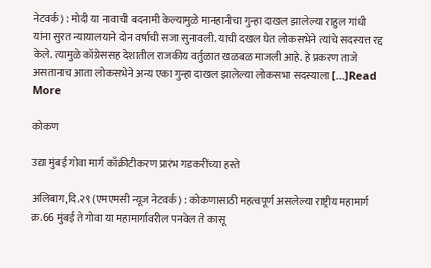नेटवर्क) : मोदी या नावाची बदनामी केल्यामुळे मानहानीचा गुन्हा दाखल झालेल्या राहुल गांधी यांना सुरत न्यायालयाने दोन वर्षाची सजा सुनावली. याची दखल घेत लोकसभेने त्यांचे सदस्यत्त रद्द केले. त्यामुळे कॉग्रेससह देशातील राजकीय वर्तुळात खळबळ माजली आहे. हे प्रकरण ताजे असतानाच आता लोकसभेने अन्य एका गुन्हा दाखल झालेल्या लोकसभा सदस्याला […]Read More

कोकण

उद्या मुंबई गोवा मार्ग काँक्रीटीकरण प्रारंभ गडकरींच्या हस्ते

अलिबाग,दि.२९ (एमएमसी न्यूज नेटवर्क) : कोकणासाठी महत्वपूर्ण असलेल्या राष्ट्रीय महामार्ग क्र.66 मुंबई ते गोवा या महामार्गावरील पनवेल ते कासू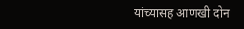यांच्यासह आणखी दोन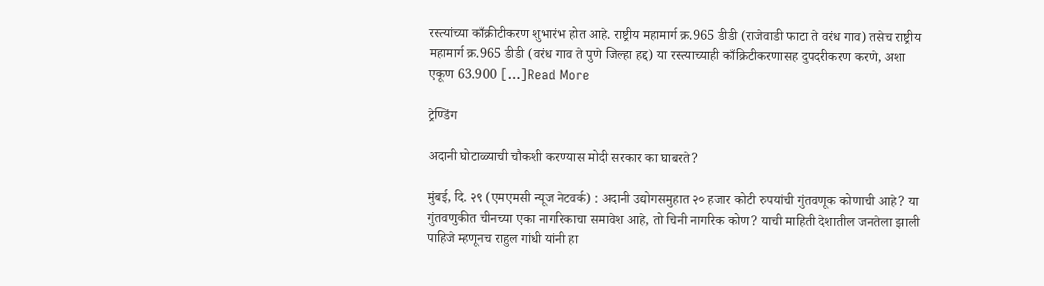रस्त्यांच्या काँक्रीटीकरण शुभारंभ होत आहे. राष्ट्रीय महामार्ग क्र.965 डीडी (राजेवाडी फाटा ते वरंध गाव) तसेच राष्ट्रीय महामार्ग क्र.965 डीडी (वरंध गाव ते पुणे जिल्हा हद्द) या रस्त्याच्याही काँक्रिटीकरणासह दुपदरीकरण करणे, अशा एकूण 63.900 […]Read More

ट्रेण्डिंग

अदानी घोटाळ्याची चौकशी करण्यास मोदी सरकार का घाबरते?

मुंबई, दि. २९ (एमएमसी न्यूज नेटवर्क) : अदानी उद्योगसमुहात २० हजार कोटी रुपयांची गुंतवणूक कोणाची आहे? या गुंतवणुकीत चीनच्या एका नागरिकाचा समावेश आहे, तो चिनी नागरिक कोण? याची माहिती देशातील जनतेला झाली पाहिजे म्हणूनच राहुल गांधी यांनी हा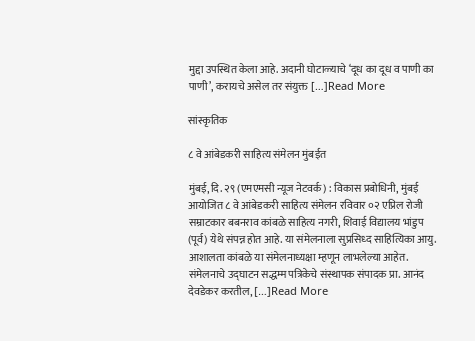मुद्दा उपस्थित केला आहे. अदानी घोटाळ्याचे ‘दूध का दूध व पाणी का पाणी’, करायचे असेल तर संयुक्त […]Read More

सांस्कृतिक

८ वे आंबेडकरी साहित्य संमेलन मुंबईत

मुंबई, दि. २९ (एमएमसी न्यूज नेटवर्क) : विकास प्रबोधिनी, मुंबई आयोजित ८ वे आंबेडकरी साहित्य संमेलन रविवार ०२ एप्रिल रोजी सम्राटकार बबनराव कांबळे साहित्य नगरी, शिवाई विद्यालय भांडुप (पूर्व) येथे संपन्न होत आहे. या संमेलनाला सुप्रसिध्द साहित्यिका आयु. आशालता कांबळे या संमेलनाध्यक्षा म्हणून लाभलेल्या आहेत. संमेलनाचे उद्घाटन सद्धम्म पत्रिकेचे संस्थापक संपादक प्रा. आनंद देवडेकर करतील, […]Read More